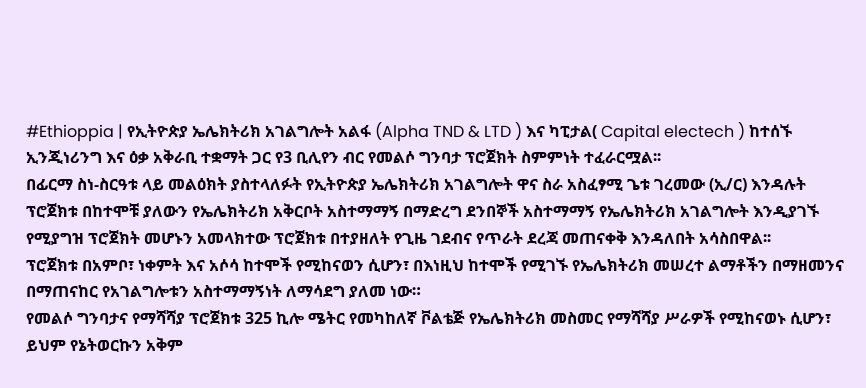#Ethioppia | የኢትዮጵያ ኤሌክትሪክ አገልግሎት አልፋ (Alpha TND & LTD ) እና ካፒታል( Capital electech ) ከተሰኙ ኢንጂነሪንግ እና ዕቃ አቅራቢ ተቋማት ጋር የ3 ቢሊየን ብር የመልሶ ግንባታ ፕሮጀክት ስምምነት ተፈራርሟል፡፡
በፊርማ ስነ-ስርዓቱ ላይ መልዕክት ያስተላለፉት የኢትዮጵያ ኤሌክትሪክ አገልግሎት ዋና ስራ አስፈፃሚ ጌቱ ገረመው (ኢ/ር) እንዳሉት ፕሮጀክቱ በከተሞቹ ያለውን የኤሌክትሪክ አቅርቦት አስተማማኝ በማድረግ ደንበኞች አስተማማኝ የኤሌክትሪክ አገልግሎት እንዲያገኙ የሚያግዝ ፕሮጀክት መሆኑን አመላክተው ፕሮጀክቱ በተያዘለት የጊዜ ገደብና የጥራት ደረጃ መጠናቀቅ እንዳለበት አሳስበዋል፡፡
ፕሮጀክቱ በአምቦ፣ ነቀምት እና አሶሳ ከተሞች የሚከናወን ሲሆን፣ በእነዚህ ከተሞች የሚገኙ የኤሌክትሪክ መሠረተ ልማቶችን በማዘመንና በማጠናከር የአገልግሎቱን አስተማማኝነት ለማሳደግ ያለመ ነው።
የመልሶ ግንባታና የማሻሻያ ፕሮጀክቱ 325 ኪሎ ሜትር የመካከለኛ ቮልቴጅ የኤሌክትሪክ መስመር የማሻሻያ ሥራዎች የሚከናወኑ ሲሆን፣ ይህም የኔትወርኩን አቅም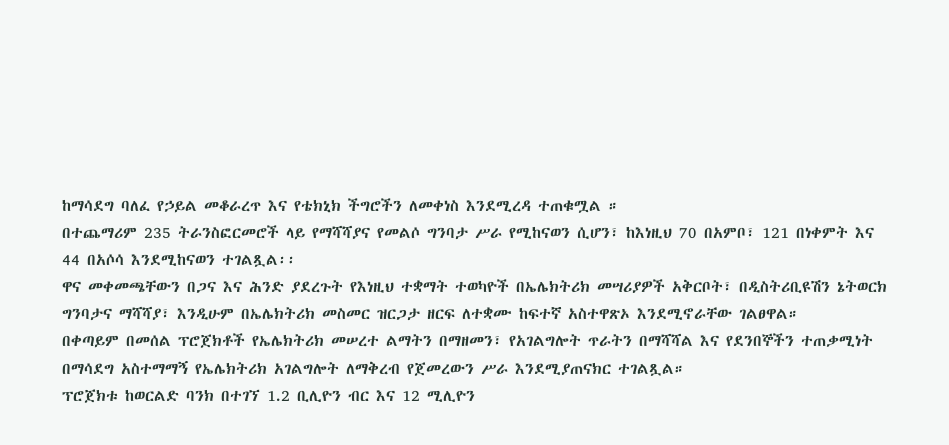ከማሳደግ ባለፈ የኃይል መቆራረጥ እና የቴክኒክ ችግሮችን ለመቀነስ እንደሚረዳ ተጠቁሟል ።
በተጨማሪም 235 ትራንስፎርመሮች ላይ የማሻሻያና የመልሶ ግንባታ ሥራ የሚከናወን ሲሆን፣ ከእነዚህ 70 በአምቦ፣ 121 በነቀምት እና 44 በአሶሳ እንደሚከናወን ተገልጿል፡፡
ዋና መቀመጫቸውን በጋና እና ሕንድ ያደረጉት የእነዚህ ተቋማት ተወካዮች በኤሌክትሪክ መሣሪያዎች አቅርቦት፣ በዲስትሪቢዩሽን ኔትወርክ ግንባታና ማሻሻያ፣ እንዲሁም በኤሌክትሪክ መስመር ዝርጋታ ዘርፍ ለተቋሙ ከፍተኛ አስተዋጽኦ እንደሚኖራቸው ገልፀዋል።
በቀጣይም በመሰል ፕሮጀክቶች የኤሌክትሪክ መሠረተ ልማትን በማዘመን፣ የአገልግሎት ጥራትን በማሻሻል እና የደንበኞችን ተጠቃሚነት በማሳደግ አስተማማኝ የኤሌክትሪክ አገልግሎት ለማቅረብ የጀመረውን ሥራ እንደሚያጠናክር ተገልጿል።
ፕሮጀክቱ ከወርልድ ባንክ በተገኘ 1.2 ቢሊዮን ብር እና 12 ሚሊዮን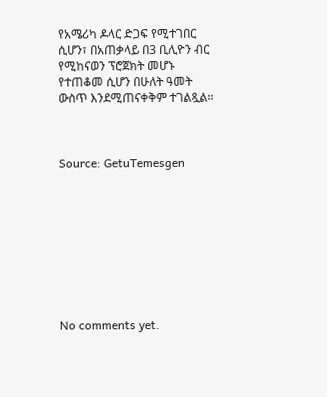የአሜሪካ ዶላር ድጋፍ የሚተገበር ሲሆን፣ በአጠቃላይ በ3 ቢሊዮን ብር የሚከናወን ፕሮጀክት መሆኑ የተጠቆመ ሲሆን በሁለት ዓመት ውስጥ እንደሚጠናቀቅም ተገልጿል፡፡



Source: GetuTemesgen









No comments yet.